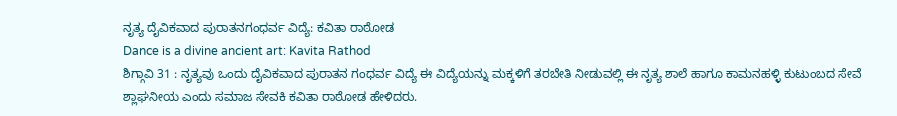ನೃತ್ಯ ದೈವಿಕವಾದ ಪುರಾತನಗಂಧರ್ವ ವಿದ್ಯೆ: ಕವಿತಾ ರಾಠೋಡ
Dance is a divine ancient art: Kavita Rathod
ಶಿಗ್ಗಾವಿ 31 : ನೃತ್ಯವು ಒಂದು ದೈವಿಕವಾದ ಪುರಾತನ ಗಂಧರ್ವ ವಿದ್ಯೆ ಈ ವಿದ್ಯೆಯನ್ನು ಮಕ್ಕಳಿಗೆ ತರಬೇತಿ ನೀಡುವಲ್ಲಿ ಈ ನೃತ್ಯ ಶಾಲೆ ಹಾಗೂ ಕಾಮನಹಳ್ಳಿ ಕುಟುಂಬದ ಸೇವೆ ಶ್ಲಾಘನೀಯ ಎಂದು ಸಮಾಜ ಸೇವಕಿ ಕವಿತಾ ರಾಠೋಡ ಹೇಳಿದರು.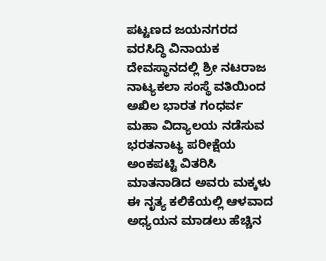ಪಟ್ಟಣದ ಜಯನಗರದ ವರಸಿದ್ಧಿ ವಿನಾಯಕ ದೇವಸ್ಥಾನದಲ್ಲಿ ಶ್ರೀ ನಟರಾಜ ನಾಟ್ಯಕಲಾ ಸಂಸ್ಥೆ ವತಿಯಿಂದ ಅಖಿಲ ಭಾರತ ಗಂಧರ್ವ ಮಹಾ ವಿದ್ಯಾಲಯ ನಡೆಸುವ ಭರತನಾಟ್ಯ ಪರೀಕ್ಷೆಯ ಅಂಕಪಟ್ಟಿ ವಿತರಿಸಿ ಮಾತನಾಡಿದ ಅವರು ಮಕ್ಕಳು ಈ ನೃತ್ಯ ಕಲಿಕೆಯಲ್ಲಿ ಆಳವಾದ ಅಧ್ಯಯನ ಮಾಡಲು ಹೆಚ್ಚಿನ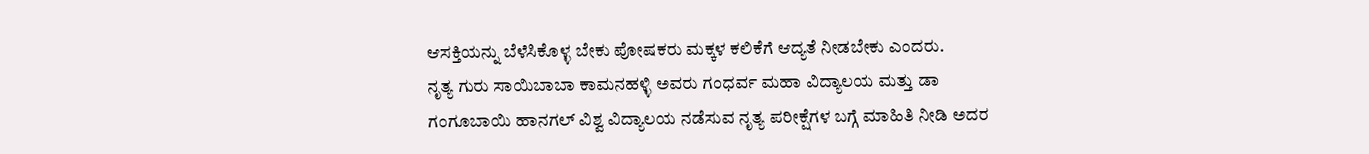ಆಸಕ್ತಿಯನ್ನು ಬೆಳೆಸಿಕೊಳ್ಳ ಬೇಕು ಪೋಷಕರು ಮಕ್ಕಳ ಕಲಿಕೆಗೆ ಆದ್ಯತೆ ನೀಡಬೇಕು ಎಂದರು.
ನೃತ್ಯ ಗುರು ಸಾಯಿಬಾಬಾ ಕಾಮನಹಳ್ಳಿ ಅವರು ಗಂಧರ್ವ ಮಹಾ ವಿದ್ಯಾಲಯ ಮತ್ತು ಡಾ ಗಂಗೂಬಾಯಿ ಹಾನಗಲ್ ವಿಶ್ವ ವಿದ್ಯಾಲಯ ನಡೆಸುವ ನೃತ್ಯ ಪರೀಕ್ಷೆಗಳ ಬಗ್ಗೆ ಮಾಹಿತಿ ನೀಡಿ ಅದರ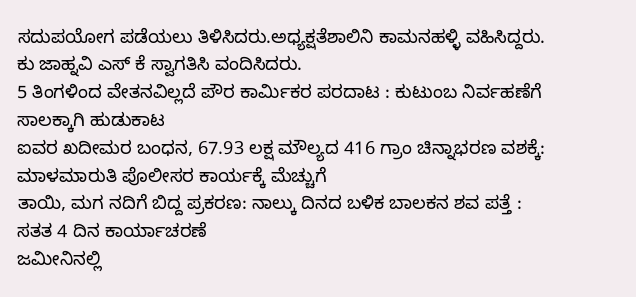ಸದುಪಯೋಗ ಪಡೆಯಲು ತಿಳಿಸಿದರು.ಅಧ್ಯಕ್ಷತೆಶಾಲಿನಿ ಕಾಮನಹಳ್ಳಿ ವಹಿಸಿದ್ದರು. ಕು ಜಾಹ್ನವಿ ಎಸ್ ಕೆ ಸ್ವಾಗತಿಸಿ ವಂದಿಸಿದರು.
5 ತಿಂಗಳಿಂದ ವೇತನವಿಲ್ಲದೆ ಪೌರ ಕಾರ್ಮಿಕರ ಪರದಾಟ : ಕುಟುಂಬ ನಿರ್ವಹಣೆಗೆ ಸಾಲಕ್ಕಾಗಿ ಹುಡುಕಾಟ
ಐವರ ಖದೀಮರ ಬಂಧನ, 67.93 ಲಕ್ಷ ಮೌಲ್ಯದ 416 ಗ್ರಾಂ ಚಿನ್ನಾಭರಣ ವಶಕ್ಕೆ: ಮಾಳಮಾರುತಿ ಪೊಲೀಸರ ಕಾರ್ಯಕ್ಕೆ ಮೆಚ್ಚುಗೆ
ತಾಯಿ, ಮಗ ನದಿಗೆ ಬಿದ್ದ ಪ್ರಕರಣ: ನಾಲ್ಕು ದಿನದ ಬಳಿಕ ಬಾಲಕನ ಶವ ಪತ್ತೆ : ಸತತ 4 ದಿನ ಕಾರ್ಯಾಚರಣೆ
ಜಮೀನಿನಲ್ಲಿ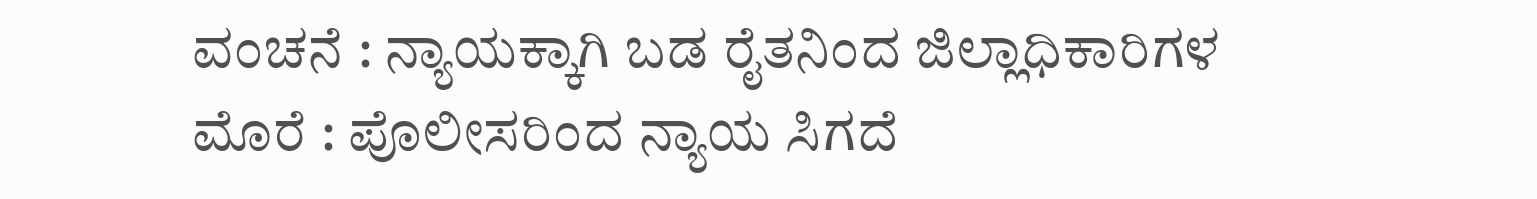ವಂಚನೆ : ನ್ಯಾಯಕ್ಕಾಗಿ ಬಡ ರೈತನಿಂದ ಜಿಲ್ಲಾಧಿಕಾರಿಗಳ ಮೊರೆ : ಪೊಲೀಸರಿಂದ ನ್ಯಾಯ ಸಿಗದೆ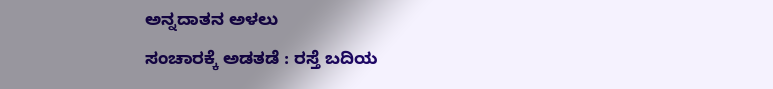ಅನ್ನದಾತನ ಅಳಲು
ಸಂಚಾರಕ್ಕೆ ಅಡತಡೆ : ರಸ್ತೆ ಬದಿಯ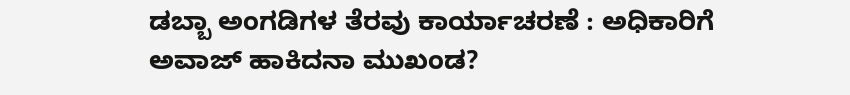ಡಬ್ಬಾ ಅಂಗಡಿಗಳ ತೆರವು ಕಾರ್ಯಾಚರಣೆ : ಅಧಿಕಾರಿಗೆ ಅವಾಜ್ ಹಾಕಿದನಾ ಮುಖಂಡ?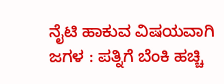ನೈಟಿ ಹಾಕುವ ವಿಷಯವಾಗಿ ಜಗಳ : ಪತ್ನಿಗೆ ಬೆಂಕಿ ಹಚ್ಚಿ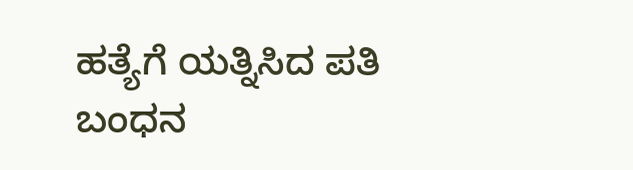ಹತ್ಯೆಗೆ ಯತ್ನಿಸಿದ ಪತಿ ಬಂಧನ